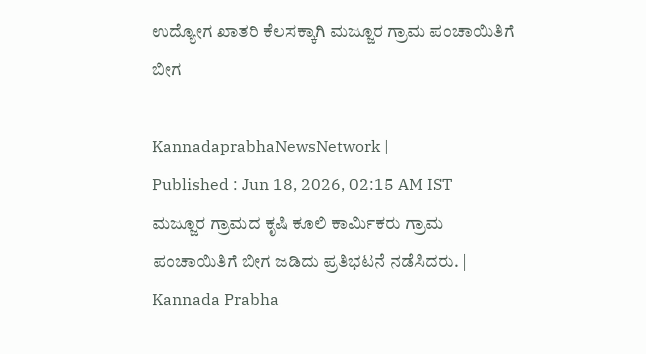ಉದ್ಯೋಗ ಖಾತರಿ ಕೆಲಸಕ್ಕಾಗಿ ಮಜ್ಜೂರ ಗ್ರಾಮ ಪಂಚಾಯಿತಿಗೆ ಬೀಗ

KannadaprabhaNewsNetwork |
Published : Jun 18, 2026, 02:15 AM IST
ಮಜ್ಜೂರ ಗ್ರಾಮದ ಕೃಷಿ ಕೂಲಿ ಕಾರ್ಮಿಕರು ಗ್ರಾಮ ಪಂಚಾಯಿತಿಗೆ ಬೀಗ ಜಡಿದು ಪ್ರತಿಭಟನೆ ನಡೆಸಿದರು. | Kannada Prabha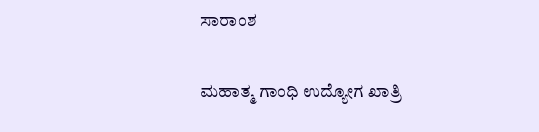ಸಾರಾಂಶ

ಮಹಾತ್ಮ ಗಾಂಧಿ ಉದ್ಯೋಗ ಖಾತ್ರಿ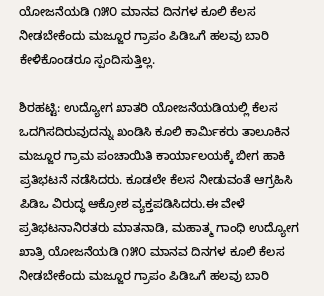ಯೋಜನೆಯಡಿ ೧೫೦ ಮಾನವ ದಿನಗಳ ಕೂಲಿ ಕೆಲಸ ನೀಡಬೇಕೆಂದು ಮಜ್ಜೂರ ಗ್ರಾಪಂ ಪಿಡಿಒಗೆ ಹಲವು ಬಾರಿ ಕೇಳಿಕೊಂಡರೂ ಸ್ಪಂದಿಸುತ್ತಿಲ್ಲ.

ಶಿರಹಟ್ಟಿ: ಉದ್ಯೋಗ ಖಾತರಿ ಯೋಜನೆಯಡಿಯಲ್ಲಿ ಕೆಲಸ ಒದಗಿಸದಿರುವುದನ್ನು ಖಂಡಿಸಿ ಕೂಲಿ ಕಾರ್ಮಿಕರು ತಾಲೂಕಿನ ಮಜ್ಜೂರ ಗ್ರಾಮ ಪಂಚಾಯಿತಿ ಕಾರ್ಯಾಲಯಕ್ಕೆ ಬೀಗ ಹಾಕಿ ಪ್ರತಿಭಟನೆ ನಡೆಸಿದರು. ಕೂಡಲೇ ಕೆಲಸ ನೀಡುವಂತೆ ಆಗ್ರಹಿಸಿ ಪಿಡಿಒ ವಿರುದ್ಧ ಆಕ್ರೋಶ ವ್ಯಕ್ತಪಡಿಸಿದರು.ಈ ವೇಳೆ ಪ್ರತಿಭಟನಾನಿರತರು ಮಾತನಾಡಿ, ಮಹಾತ್ಮ ಗಾಂಧಿ ಉದ್ಯೋಗ ಖಾತ್ರಿ ಯೋಜನೆಯಡಿ ೧೫೦ ಮಾನವ ದಿನಗಳ ಕೂಲಿ ಕೆಲಸ ನೀಡಬೇಕೆಂದು ಮಜ್ಜೂರ ಗ್ರಾಪಂ ಪಿಡಿಒಗೆ ಹಲವು ಬಾರಿ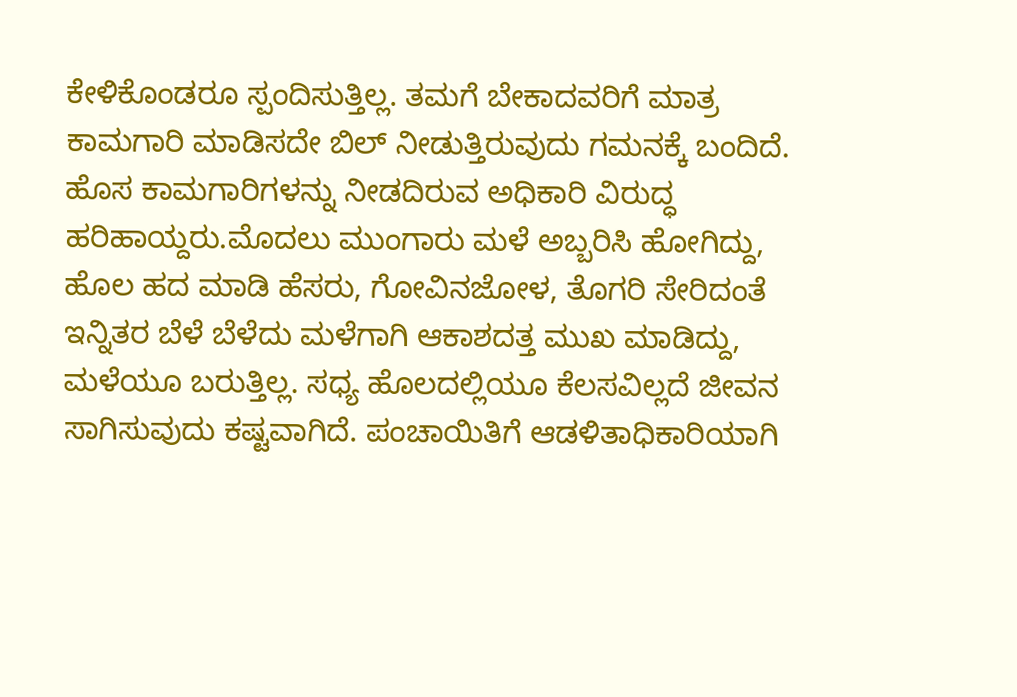ಕೇಳಿಕೊಂಡರೂ ಸ್ಪಂದಿಸುತ್ತಿಲ್ಲ. ತಮಗೆ ಬೇಕಾದವರಿಗೆ ಮಾತ್ರ ಕಾಮಗಾರಿ ಮಾಡಿಸದೇ ಬಿಲ್ ನೀಡುತ್ತಿರುವುದು ಗಮನಕ್ಕೆ ಬಂದಿದೆ. ಹೊಸ ಕಾಮಗಾರಿಗಳನ್ನು ನೀಡದಿರುವ ಅಧಿಕಾರಿ ವಿರುದ್ಧ ಹರಿಹಾಯ್ದರು.ಮೊದಲು ಮುಂಗಾರು ಮಳೆ ಅಬ್ಬರಿಸಿ ಹೋಗಿದ್ದು, ಹೊಲ ಹದ ಮಾಡಿ ಹೆಸರು, ಗೋವಿನಜೋಳ, ತೊಗರಿ ಸೇರಿದಂತೆ ಇನ್ನಿತರ ಬೆಳೆ ಬೆಳೆದು ಮಳೆಗಾಗಿ ಆಕಾಶದತ್ತ ಮುಖ ಮಾಡಿದ್ದು, ಮಳೆಯೂ ಬರುತ್ತಿಲ್ಲ. ಸಧ್ಯ ಹೊಲದಲ್ಲಿಯೂ ಕೆಲಸವಿಲ್ಲದೆ ಜೀವನ ಸಾಗಿಸುವುದು ಕಷ್ಟವಾಗಿದೆ. ಪಂಚಾಯಿತಿಗೆ ಆಡಳಿತಾಧಿಕಾರಿಯಾಗಿ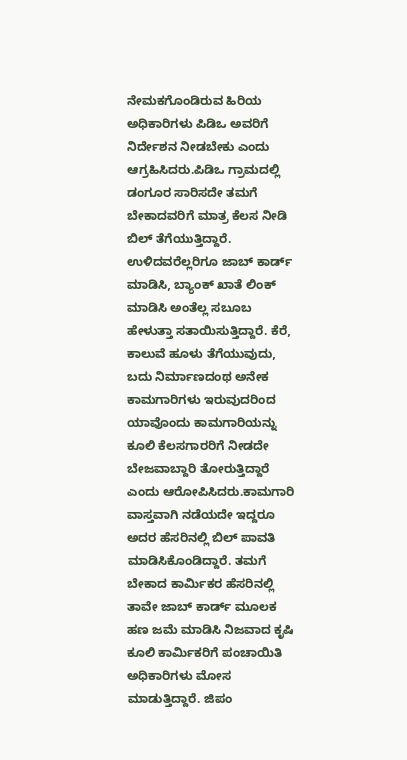ನೇಮಕಗೊಂಡಿರುವ ಹಿರಿಯ ಅಧಿಕಾರಿಗಳು ಪಿಡಿಒ ಅವರಿಗೆ ನಿರ್ದೇಶನ ನೀಡಬೇಕು ಎಂದು ಆಗ್ರಹಿಸಿದರು.ಪಿಡಿಒ ಗ್ರಾಮದಲ್ಲಿ ಡಂಗೂರ ಸಾರಿಸದೇ ತಮಗೆ ಬೇಕಾದವರಿಗೆ ಮಾತ್ರ ಕೆಲಸ ನೀಡಿ ಬಿಲ್ ತೆಗೆಯುತ್ತಿದ್ದಾರೆ. ಉಳಿದವರೆಲ್ಲರಿಗೂ ಜಾಬ್ ಕಾರ್ಡ್ ಮಾಡಿಸಿ, ಬ್ಯಾಂಕ್ ಖಾತೆ ಲಿಂಕ್ ಮಾಡಿಸಿ ಅಂತೆಲ್ಲ ಸಬೂಬ ಹೇಳುತ್ತಾ ಸತಾಯಿಸುತ್ತಿದ್ದಾರೆ. ಕೆರೆ, ಕಾಲುವೆ ಹೂಳು ತೆಗೆಯುವುದು, ಬದು ನಿರ್ಮಾಣದಂಥ ಅನೇಕ ಕಾಮಗಾರಿಗಳು ಇರುವುದರಿಂದ ಯಾವೊಂದು ಕಾಮಗಾರಿಯನ್ನು ಕೂಲಿ ಕೆಲಸಗಾರರಿಗೆ ನೀಡದೇ ಬೇಜವಾಬ್ದಾರಿ ತೋರುತ್ತಿದ್ದಾರೆ ಎಂದು ಆರೋಪಿಸಿದರು.ಕಾಮಗಾರಿ ವಾಸ್ತವಾಗಿ ನಡೆಯದೇ ಇದ್ದರೂ ಅದರ ಹೆಸರಿನಲ್ಲಿ ಬಿಲ್ ಪಾವತಿ ಮಾಡಿಸಿಕೊಂಡಿದ್ದಾರೆ. ತಮಗೆ ಬೇಕಾದ ಕಾರ್ಮಿಕರ ಹೆಸರಿನಲ್ಲಿ ತಾವೇ ಜಾಬ್ ಕಾರ್ಡ್ ಮೂಲಕ ಹಣ ಜಮೆ ಮಾಡಿಸಿ ನಿಜವಾದ ಕೃಷಿ ಕೂಲಿ ಕಾರ್ಮಿಕರಿಗೆ ಪಂಚಾಯಿತಿ ಅಧಿಕಾರಿಗಳು ಮೋಸ ಮಾಡುತ್ತಿದ್ದಾರೆ. ಜಿಪಂ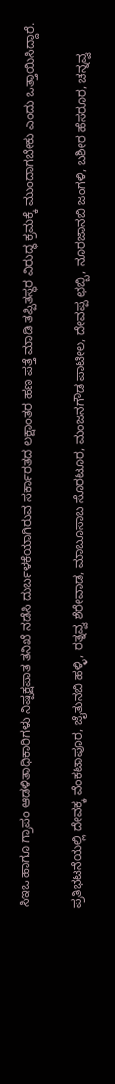ಸಿಇಒ ಹಾಗೂ ಗ್ರಾಪಂ ಆಡಳಿತಾಧಿಕಾರಿಗಳು ನಿಷ್ಪಕ್ಷಪಾತ ತನಿಖೆ ನಡೆಸಿ ದುರ್ಬಳಕೆಯಾಗಿರುವ ಸರ್ಕಾರತದ ಲಕ್ಷಾಂತರ ಹಣ ಪತ್ತೆ ಮಾಡಿ ತಪ್ಪಿತಸ್ಥರ ವಿರುದ್ಧ ಕ್ರಮಕ್ಕೆ ಮುಂದಾಗಬೇಕು ಎಂದು ಒತ್ತಾಯಿಸಿದ್ದಾರೆ.

ಪ್ರತಿಭಟನೆಯಲ್ಲಿ ದೇವಕ್ಕ ವೆಂಕಟಾಪೂರ, ಜೈತುನಬಿ ಹಳ್ಳಿ, ರತ್ನವ್ವ ಶೆರೇವಾಡ, ಮಾಬೂಸಾಬ ಸೊರಟೂರ, ಮಂಜನಗೌಡ ಪಾಟೀಲ, ದೇವಪ್ಪ ಛಬ್ಬಿ, ನೂರಜಾನಬಿ ಜಂಗಳಿ, ಬಶೀರ ಹೆಸರೂರ, ಚನ್ನವ್ವ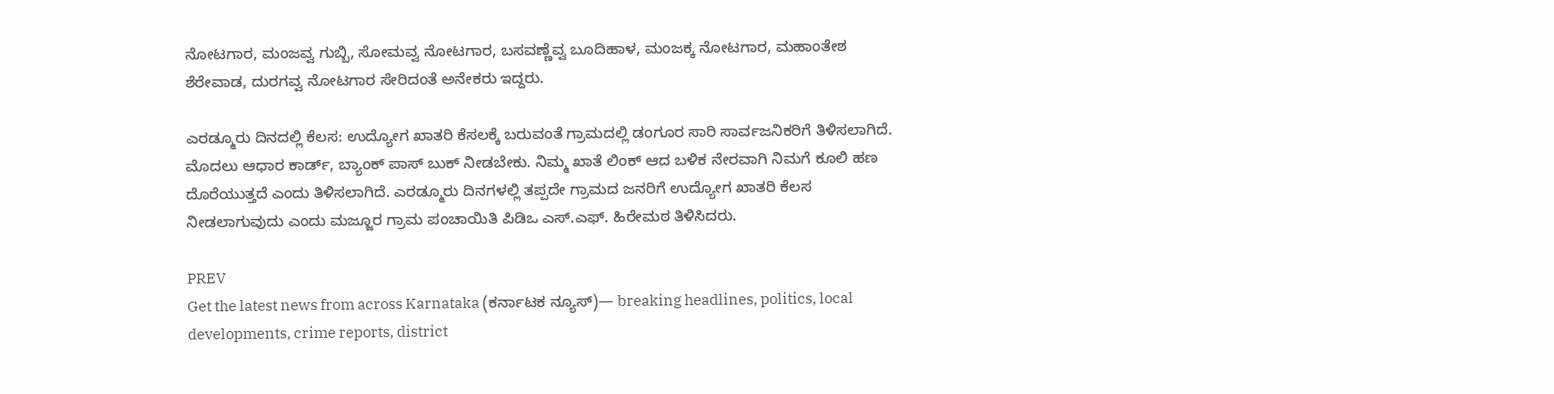ನೋಟಗಾರ, ಮಂಜವ್ವ ಗುಬ್ಬಿ, ಸೋಮವ್ವ ನೋಟಗಾರ, ಬಸವಣ್ಣೆವ್ವ ಬೂದಿಹಾಳ, ಮಂಜಕ್ಕ ನೋಟಗಾರ, ಮಹಾಂತೇಶ ಶೆರೇವಾಡ, ದುರಗವ್ವ ನೋಟಗಾರ ಸೇರಿದಂತೆ ಅನೇಕರು ಇದ್ದರು.

ಎರಡ್ಮೂರು ದಿನದಲ್ಲಿ ಕೆಲಸ: ಉದ್ಯೋಗ ಖಾತರಿ ಕೆಸಲಕ್ಕೆ ಬರುವಂತೆ ಗ್ರಾಮದಲ್ಲಿ ಡಂಗೂರ ಸಾರಿ ಸಾರ್ವಜನಿಕರಿಗೆ ತಿಳಿಸಲಾಗಿದೆ. ಮೊದಲು ಆಧಾರ ಕಾರ್ಡ್, ಬ್ಯಾಂಕ್ ಪಾಸ್ ಬುಕ್ ನೀಡಬೇಕು. ನಿಮ್ಮ ಖಾತೆ ಲಿಂಕ್ ಆದ ಬಳಿಕ ನೇರವಾಗಿ ನಿಮಗೆ ಕೂಲಿ ಹಣ ದೊರೆಯುತ್ತದೆ ಎಂದು ತಿಳಿಸಲಾಗಿದೆ. ಎರಡ್ಮೂರು ದಿನಗಳಲ್ಲಿ ತಪ್ಪದೇ ಗ್ರಾಮದ ಜನರಿಗೆ ಉದ್ಯೋಗ ಖಾತರಿ ಕೆಲಸ ನೀಡಲಾಗುವುದು ಎಂದು ಮಜ್ಜೂರ ಗ್ರಾಮ ಪಂಚಾಯಿತಿ ಪಿಡಿಒ ಎಸ್.ಎಫ್. ಹಿರೇಮಠ ತಿಳಿಸಿದರು.

PREV
Get the latest news from across Karnataka (ಕರ್ನಾಟಕ ನ್ಯೂಸ್)— breaking headlines, politics, local developments, crime reports, district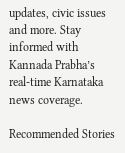updates, civic issues and more. Stay informed with Kannada Prabha’s real‑time Karnataka news coverage.

Recommended Stories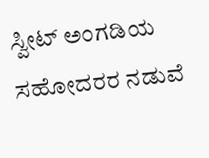ಸ್ವೀಟ್ ಅಂಗಡಿಯ ಸಹೋದರರ ನಡುವೆ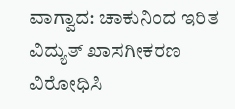ವಾಗ್ವಾದ: ಚಾಕುನಿಂದ ಇರಿತ
ವಿದ್ಯುತ್ ಖಾಸಗೀಕರಣ ವಿರೋಧಿಸಿ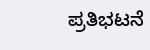ಪ್ರತಿಭಟನೆ